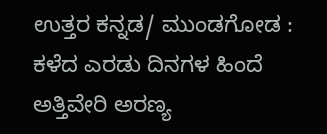ಉತ್ತರ ಕನ್ನಡ/ ಮುಂಡಗೋಡ : ಕಳೆದ ಎರಡು ದಿನಗಳ ಹಿಂದೆ ಅತ್ತಿವೇರಿ ಅರಣ್ಯ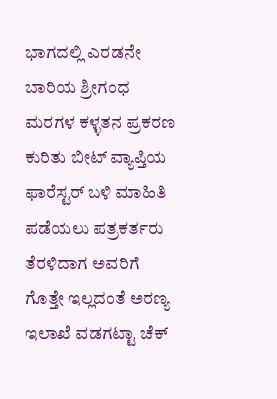ಭಾಗದಲ್ಲಿ ಎರಡನೇ ಬಾರಿಯ ಶ್ರೀಗಂಧ ಮರಗಳ ಕಳ್ಳತನ ಪ್ರಕರಣ ಕುರಿತು ಬೀಟ್ ವ್ಯಾಪ್ತಿಯ ಫಾರೆಸ್ಟರ್ ಬಳಿ ಮಾಹಿತಿ ಪಡೆಯಲು ಪತ್ರಕರ್ತರು ತೆರಳಿದಾಗ ಅವರಿಗೆ ಗೊತ್ತೇ ಇಲ್ಲದಂತೆ ಅರಣ್ಯ ಇಲಾಖೆ ವಡಗಟ್ಟಾ ಚೆಕ್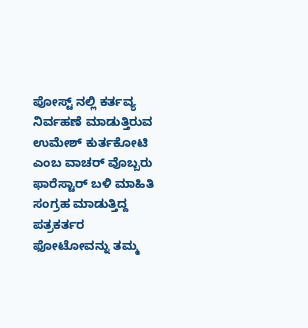ಪೋಸ್ಟ್ ನಲ್ಲಿ ಕರ್ತವ್ಯ ನಿರ್ವಹಣೆ ಮಾಡುತ್ತಿರುವ ಉಮೇಶ್ ಕುರ್ತಕೋಟಿ ಎಂಬ ವಾಚರ್ ವೊಬ್ಬರು ಫಾರೆಸ್ಟಾರ್ ಬಳಿ ಮಾಹಿತಿ ಸಂಗ್ರಹ ಮಾಡುತ್ತಿದ್ದ ಪತ್ರಕರ್ತರ ಫೋಟೋವನ್ನು ತಮ್ಮ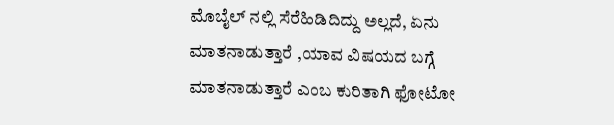ಮೊಬೈಲ್ ನಲ್ಲಿ ಸೆರೆಹಿಡಿದಿದ್ದು ಅಲ್ಲದೆ, ಏನು ಮಾತನಾಡುತ್ತಾರೆ ,ಯಾವ ವಿಷಯದ ಬಗ್ಗೆ ಮಾತನಾಡುತ್ತಾರೆ ಎಂಬ ಕುರಿತಾಗಿ ಫೋಟೋ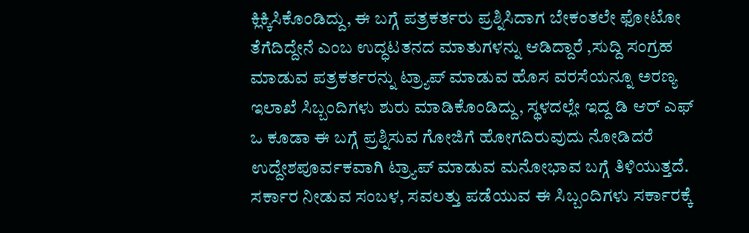ಕ್ಲಿಕ್ಕಿಸಿಕೊಂಡಿದ್ದು, ಈ ಬಗ್ಗೆ ಪತ್ರಕರ್ತರು ಪ್ರಶ್ನಿಸಿದಾಗ ಬೇಕಂತಲೇ ಫೋಟೋ ತೆಗೆದಿದ್ದೇನೆ ಎಂಬ ಉದ್ಧಟತನದ ಮಾತುಗಳನ್ನು ಆಡಿದ್ದಾರೆ ,ಸುದ್ದಿ ಸಂಗ್ರಹ ಮಾಡುವ ಪತ್ರಕರ್ತರನ್ನು ಟ್ರ್ಯಾಪ್ ಮಾಡುವ ಹೊಸ ವರಸೆಯನ್ನೂ ಅರಣ್ಯ ಇಲಾಖೆ ಸಿಬ್ಬಂದಿಗಳು ಶುರು ಮಾಡಿಕೊಂಡಿದ್ದು, ಸ್ಥಳದಲ್ಲೇ ಇದ್ದ ಡಿ ಆರ್ ಎಫ್ ಒ ಕೂಡಾ ಈ ಬಗ್ಗೆ ಪ್ರಶ್ನಿಸುವ ಗೋಜಿಗೆ ಹೋಗದಿರುವುದು ನೋಡಿದರೆ ಉದ್ದೇಶಪೂರ್ವಕವಾಗಿ ಟ್ರ್ಯಾಪ್ ಮಾಡುವ ಮನೋಭಾವ ಬಗ್ಗೆ ತಿಳಿಯುತ್ತದೆ. ಸರ್ಕಾರ ನೀಡುವ ಸಂಬಳ, ಸವಲತ್ತು ಪಡೆಯುವ ಈ ಸಿಬ್ಬಂದಿಗಳು ಸರ್ಕಾರಕ್ಕೆ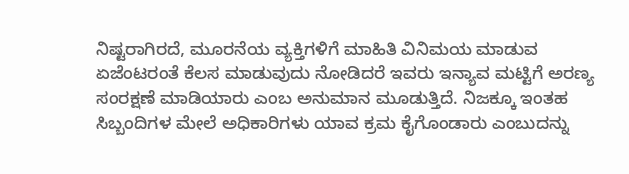ನಿಷ್ಟರಾಗಿರದೆ, ಮೂರನೆಯ ವ್ಯಕ್ತಿಗಳಿಗೆ ಮಾಹಿತಿ ವಿನಿಮಯ ಮಾಡುವ ಏಜೆಂಟರಂತೆ ಕೆಲಸ ಮಾಡುವುದು ನೋಡಿದರೆ ಇವರು ಇನ್ಯಾವ ಮಟ್ಟಿಗೆ ಅರಣ್ಯ ಸಂರಕ್ಷಣೆ ಮಾಡಿಯಾರು ಎಂಬ ಅನುಮಾನ ಮೂಡುತ್ತಿದೆ. ನಿಜಕ್ಕೂ ಇಂತಹ ಸಿಬ್ಬಂದಿಗಳ ಮೇಲೆ ಅಧಿಕಾರಿಗಳು ಯಾವ ಕ್ರಮ ಕೈಗೊಂಡಾರು ಎಂಬುದನ್ನು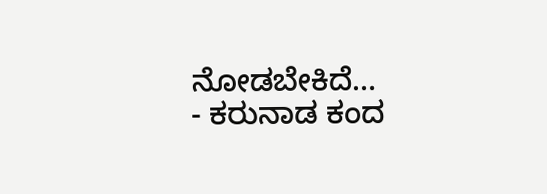ನೋಡಬೇಕಿದೆ…
- ಕರುನಾಡ ಕಂದ